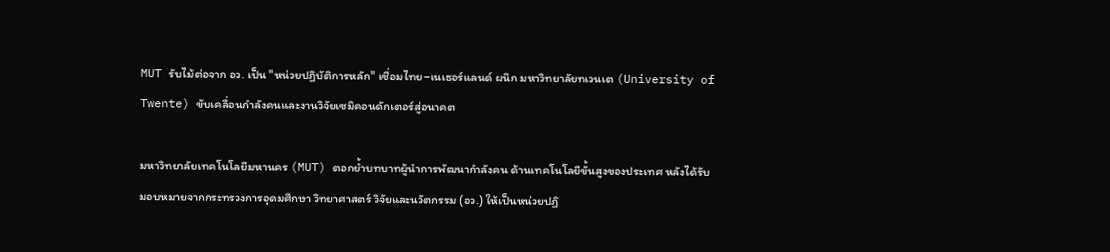MUT รับไม้ต่อจาก อว. เป็น "หน่วยปฏิบัติการหลัก" เชื่อมไทย–เนเธอร์แลนด์ ผนึก มหาวิทยาลัยทเวนเต (University of Twente) ขับเคลื่อนกำลังคนและงานวิจัยเซมิคอนดักเตอร์สู่อนาคต

มหาวิทยาลัยเทคโนโลยีมหานคร (MUT) ตอกย้ำบทบาทผู้นำการพัฒนากำลังคน ด้านเทคโนโลยีขั้นสูงของประเทศ หลังได้รับมอบหมายจากกระทรวงการอุดมศึกษา วิทยาศาสตร์ วิจัยและนวัตกรรม (อว.) ให้เป็นหน่วยปฏิ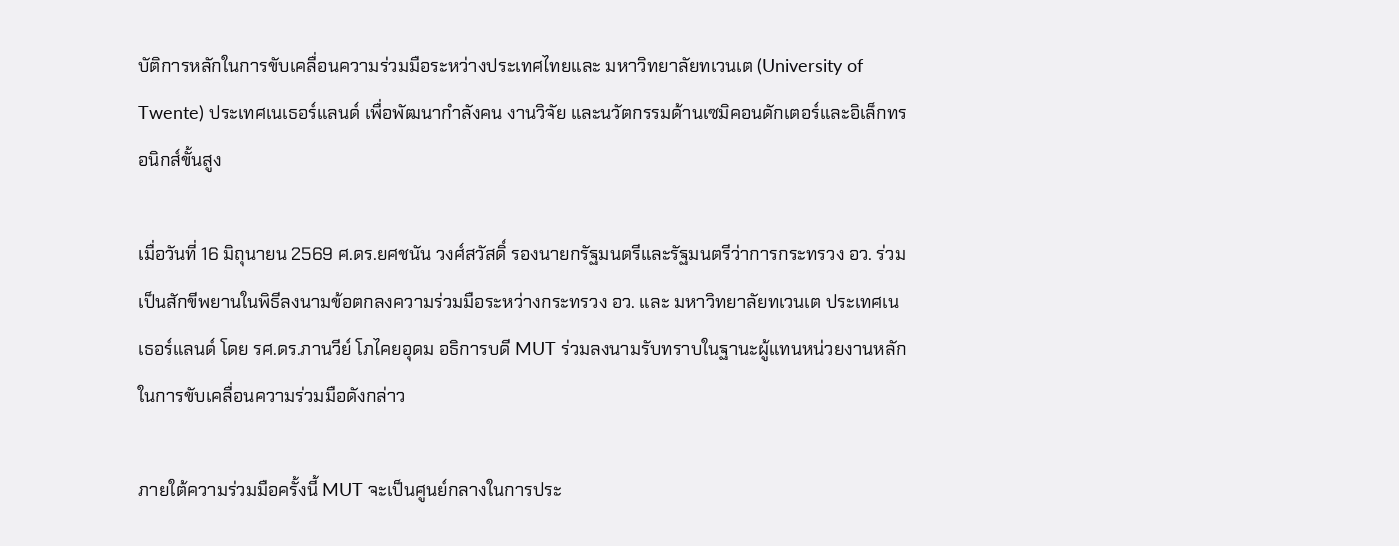บัติการหลักในการขับเคลื่อนความร่วมมือระหว่างประเทศไทยและ มหาวิทยาลัยทเวนเต (University of Twente) ประเทศเนเธอร์แลนด์ เพื่อพัฒนากำลังคน งานวิจัย และนวัตกรรมด้านเซมิคอนดักเตอร์และอิเล็กทรอนิกส์ขั้นสูง

เมื่อวันที่ 16 มิถุนายน 2569 ศ.ดร.ยศชนัน วงศ์สวัสดิ์ รองนายกรัฐมนตรีและรัฐมนตรีว่าการกระทรวง อว. ร่วมเป็นสักขีพยานในพิธีลงนามข้อตกลงความร่วมมือระหว่างกระทรวง อว. และ มหาวิทยาลัยทเวนเต ประเทศเนเธอร์แลนด์ โดย รศ.ดร.ภานวีย์ โภไคยอุดม อธิการบดี MUT ร่วมลงนามรับทราบในฐานะผู้แทนหน่วยงานหลักในการขับเคลื่อนความร่วมมือดังกล่าว

ภายใต้ความร่วมมือครั้งนี้ MUT จะเป็นศูนย์กลางในการประ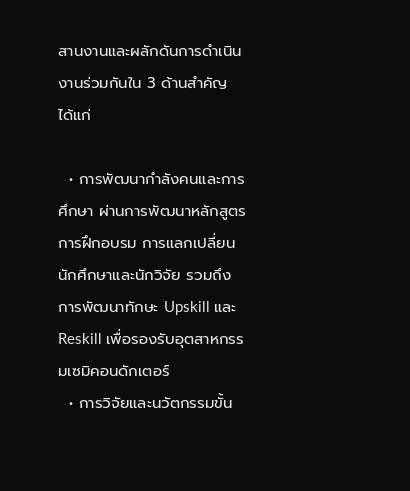สานงานและผลักดันการดำเนินงานร่วมกันใน 3 ด้านสำคัญ ได้แก่

  • การพัฒนากำลังคนและการศึกษา ผ่านการพัฒนาหลักสูตร การฝึกอบรม การแลกเปลี่ยนนักศึกษาและนักวิจัย รวมถึงการพัฒนาทักษะ Upskill และ Reskill เพื่อรองรับอุตสาหกรรมเซมิคอนดักเตอร์
  • การวิจัยและนวัตกรรมขั้น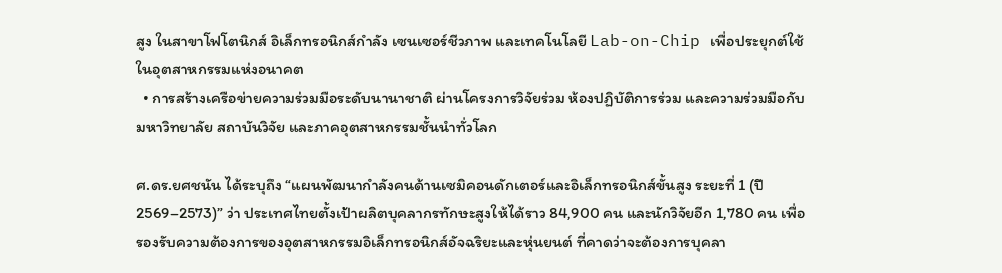สูง ในสาขาโฟโตนิกส์ อิเล็กทรอนิกส์กำลัง เซนเซอร์ชีวภาพ และเทคโนโลยี Lab-on-Chip เพื่อประยุกต์ใช้ในอุตสาหกรรมแห่งอนาคต
  • การสร้างเครือข่ายความร่วมมือระดับนานาชาติ ผ่านโครงการวิจัยร่วม ห้องปฏิบัติการร่วม และความร่วมมือกับมหาวิทยาลัย สถาบันวิจัย และภาคอุตสาหกรรมชั้นนำทั่วโลก

ศ.ดร.ยศชนัน ได้ระบุถึง “แผนพัฒนากำลังคนด้านเซมิคอนดักเตอร์และอิเล็กทรอนิกส์ขั้นสูง ระยะที่ 1 (ปี 2569–2573)” ว่า ประเทศไทยตั้งเป้าผลิตบุคลากรทักษะสูงให้ได้ราว 84,900 คน และนักวิจัยอีก 1,780 คน เพื่อรองรับความต้องการของอุตสาหกรรมอิเล็กทรอนิกส์อัจฉริยะและหุ่นยนต์ ที่คาดว่าจะต้องการบุคลา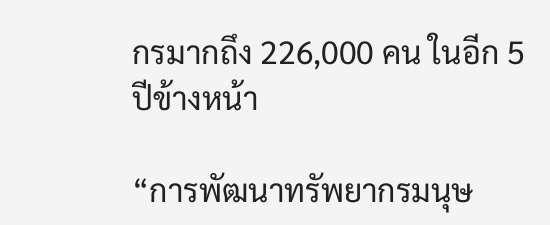กรมากถึง 226,000 คน ในอีก 5 ปีข้างหน้า

“การพัฒนาทรัพยากรมนุษ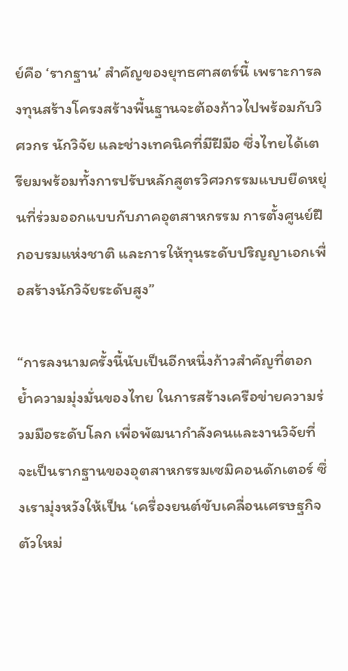ย์คือ ‘รากฐาน’ สำคัญของยุทธศาสตร์นี้ เพราะการลงทุนสร้างโครงสร้างพื้นฐานจะต้องก้าวไปพร้อมกับวิศวกร นักวิจัย และช่างเทคนิคที่มีฝีมือ ซึ่งไทยได้เตรียมพร้อมทั้งการปรับหลักสูตรวิศวกรรมแบบยืดหยุ่นที่ร่วมออกแบบกับภาคอุตสาหกรรม การตั้งศูนย์ฝึกอบรมแห่งชาติ และการให้ทุนระดับปริญญาเอกเพื่อสร้างนักวิจัยระดับสูง”

“การลงนามครั้งนี้นับเป็นอีกหนึ่งก้าวสำคัญที่ตอกย้ำความมุ่งมั่นของไทย ในการสร้างเครือข่ายความร่วมมือระดับโลก เพื่อพัฒนากำลังคนและงานวิจัยที่จะเป็นรากฐานของอุตสาหกรรมเซมิคอนดักเตอร์ ซึ่งเรามุ่งหวังให้เป็น ‘เครื่องยนต์ขับเคลื่อนเศรษฐกิจตัวใหม่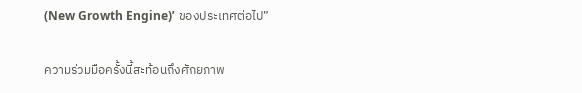(New Growth Engine)’ ของประเทศต่อไป”

ความร่วมมือครั้งนี้สะท้อนถึงศักยภาพ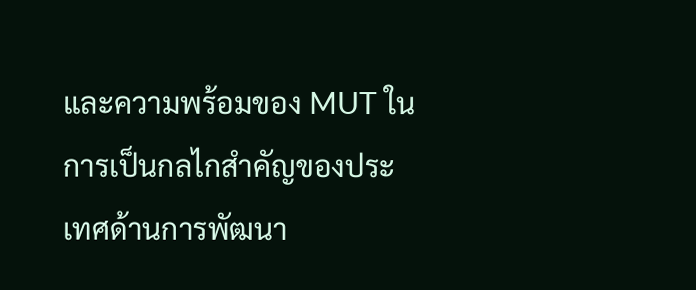และความพร้อมของ MUT ในการเป็นกลไกสำคัญของประเทศด้านการพัฒนา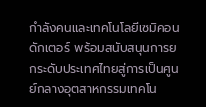กำลังคนและเทคโนโลยีเซมิคอนดักเตอร์ พร้อมสนับสนุนการยกระดับประเทศไทยสู่การเป็นศูนย์กลางอุตสาหกรรมเทคโน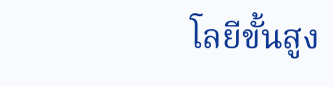โลยีขั้นสูง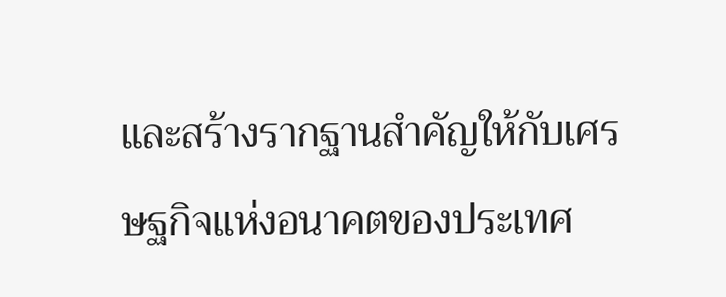และสร้างรากฐานสำคัญให้กับเศรษฐกิจแห่งอนาคตของประเทศ